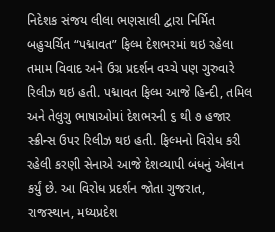નિદેશક સંજય લીલા ભણસાલી દ્વારા નિર્મિત બહુચર્ચિત “પદ્માવત” ફિલ્મ દેશભરમાં થઇ રહેલા તમામ વિવાદ અને ઉગ્ર પ્રદર્શન વચ્ચે પણ ગુરુવારે રિલીઝ થઇ હતી. પદ્માવત ફિલ્મ આજે હિન્દી, તમિલ અને તેલુગુ ભાષાઓમાં દેશભરની ૬ થી ૭ હજાર સ્ક્રીન્સ ઉપર રિલીઝ થઇ હતી. ફિલ્મનો વિરોધ કરી રહેલી કરણી સેનાએ આજે દેશવ્યાપી બંધનું એલાન કર્યું છે. આ વિરોધ પ્રદર્શન જોતા ગુજરાત, રાજસ્થાન, મધ્યપ્રદેશ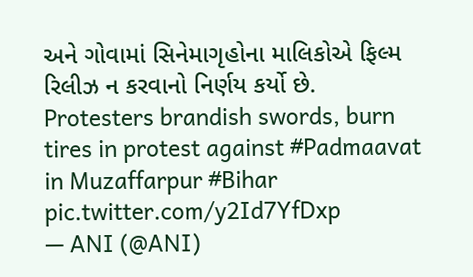અને ગોવામાં સિનેમાગૃહોના માલિકોએ ફિલ્મ રિલીઝ ન કરવાનો નિર્ણય કર્યો છે.
Protesters brandish swords, burn tires in protest against #Padmaavat in Muzaffarpur #Bihar pic.twitter.com/y2Id7YfDxp
— ANI (@ANI)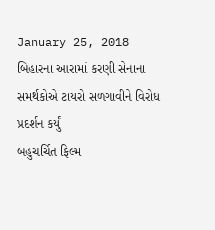January 25, 2018
બિહારના આરામાં કરણી સેનાના સમર્થકોએ ટાયરો સળગાવીને વિરોધ પ્રદર્શન કર્યું
બહુચર્ચિત ફિલ્મ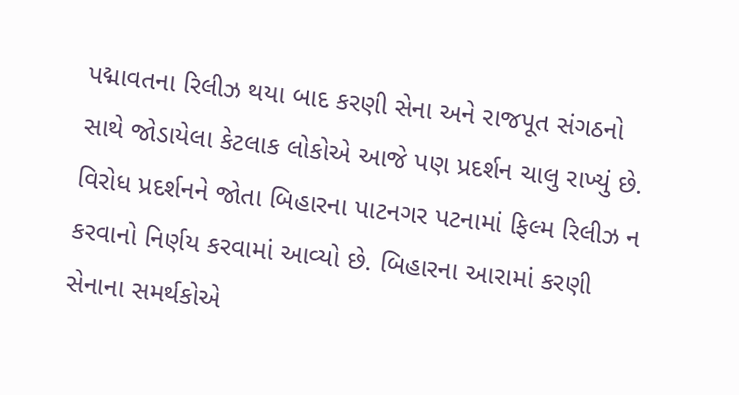પદ્માવતના રિલીઝ થયા બાદ કરણી સેના અને રાજપૂત સંગઠનો સાથે જોડાયેલા કેટલાક લોકોએ આજે પણ પ્રદર્શન ચાલુ રાખ્યું છે. વિરોધ પ્રદર્શનને જોતા બિહારના પાટનગર પટનામાં ફિલ્મ રિલીઝ ન કરવાનો નિર્ણય કરવામાં આવ્યો છે. બિહારના આરામાં કરણી સેનાના સમર્થકોએ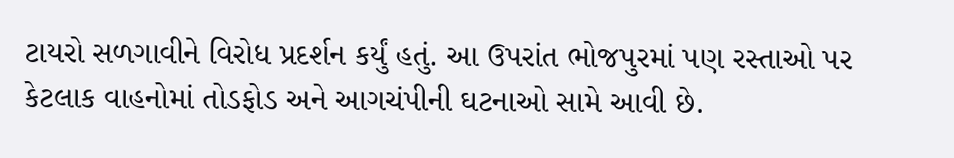ટાયરો સળગાવીને વિરોધ પ્રદર્શન કર્યું હતું. આ ઉપરાંત ભોજપુરમાં પણ રસ્તાઓ પર કેટલાક વાહનોમાં તોડફોડ અને આગચંપીની ઘટનાઓ સામે આવી છે.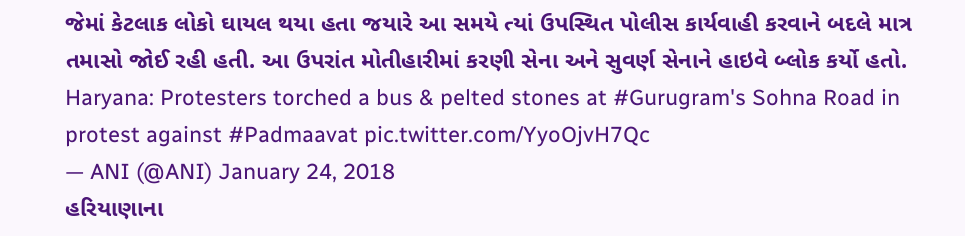જેમાં કેટલાક લોકો ઘાયલ થયા હતા જયારે આ સમયે ત્યાં ઉપસ્થિત પોલીસ કાર્યવાહી કરવાને બદલે માત્ર તમાસો જોઈ રહી હતી. આ ઉપરાંત મોતીહારીમાં કરણી સેના અને સુવર્ણ સેનાને હાઇવે બ્લોક કર્યો હતો.
Haryana: Protesters torched a bus & pelted stones at #Gurugram's Sohna Road in protest against #Padmaavat pic.twitter.com/YyoOjvH7Qc
— ANI (@ANI) January 24, 2018
હરિયાણાના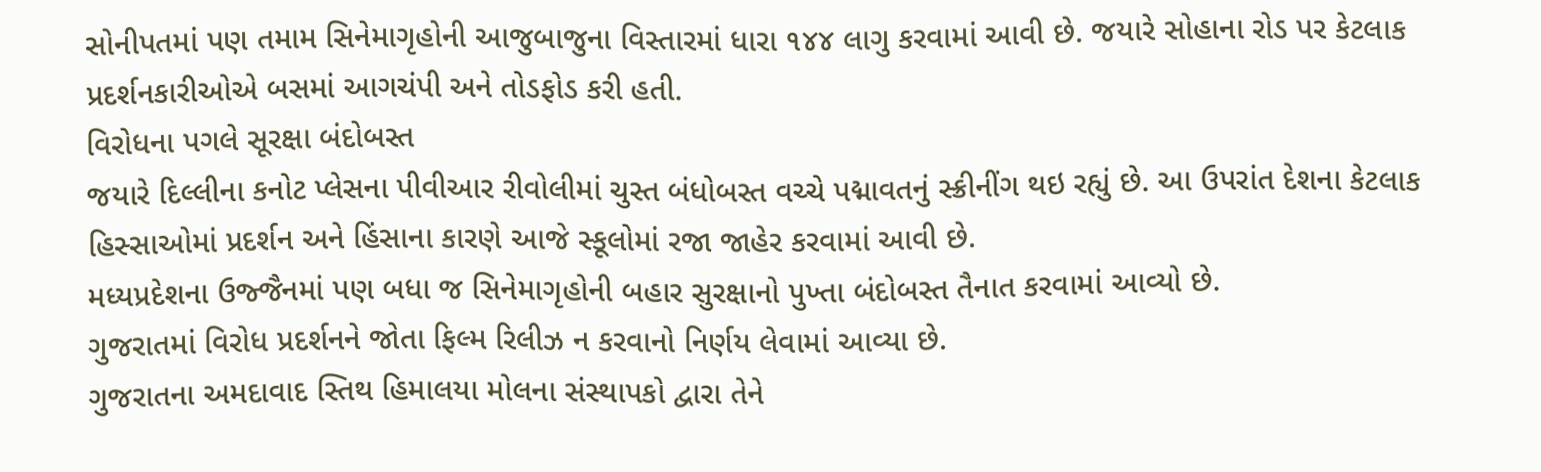સોનીપતમાં પણ તમામ સિનેમાગૃહોની આજુબાજુના વિસ્તારમાં ધારા ૧૪૪ લાગુ કરવામાં આવી છે. જયારે સોહાના રોડ પર કેટલાક પ્રદર્શનકારીઓએ બસમાં આગચંપી અને તોડફોડ કરી હતી.
વિરોધના પગલે સૂરક્ષા બંદોબસ્ત
જયારે દિલ્લીના કનોટ પ્લેસના પીવીઆર રીવોલીમાં ચુસ્ત બંધોબસ્ત વચ્ચે પદ્માવતનું સ્ક્રીનીંગ થઇ રહ્યું છે. આ ઉપરાંત દેશના કેટલાક હિસ્સાઓમાં પ્રદર્શન અને હિંસાના કારણે આજે સ્કૂલોમાં રજા જાહેર કરવામાં આવી છે.
મધ્યપ્રદેશના ઉજ્જૈનમાં પણ બધા જ સિનેમાગૃહોની બહાર સુરક્ષાનો પુખ્તા બંદોબસ્ત તૈનાત કરવામાં આવ્યો છે.
ગુજરાતમાં વિરોધ પ્રદર્શનને જોતા ફિલ્મ રિલીઝ ન કરવાનો નિર્ણય લેવામાં આવ્યા છે.
ગુજરાતના અમદાવાદ સ્તિથ હિમાલયા મોલના સંસ્થાપકો દ્વારા તેને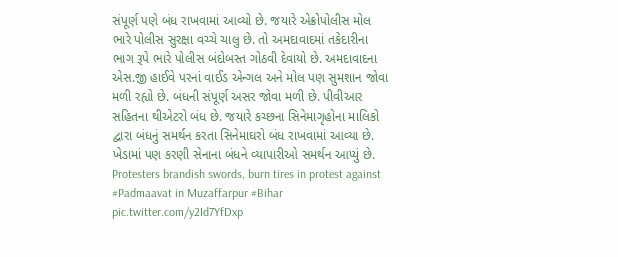સંપૂર્ણ પણે બંધ રાખવામાં આવ્યો છે. જયારે એક્રોપોલીસ મોલ ભારે પોલીસ સુરક્ષા વચ્ચે ચાલુ છે. તો અમદાવાદમાં તકેદારીના ભાગ રૂપે ભારે પોલીસ બંદોબસ્ત ગોઠવી દેવાયો છે. અમદાવાદના એસ.જી હાઈવે પરનાં વાઈડ એન્ગલ અને મોલ પણ સુમશાન જોવા મળી રહ્યો છે. બંધની સંપૂર્ણ અસર જોવા મળી છે. પીવીઆર સહિતના થીએટરો બંધ છે. જયારે કચ્છના સિનેમાગૃહોના માલિકો દ્વારા બંધનું સમર્થન કરતા સિનેમાઘરો બંધ રાખવામાં આવ્યા છે. ખેડામાં પણ કરણી સેનાના બંધને વ્યાપારીઓ સમર્થન આપ્યું છે.
Protesters brandish swords, burn tires in protest against #Padmaavat in Muzaffarpur #Bihar pic.twitter.com/y2Id7YfDxp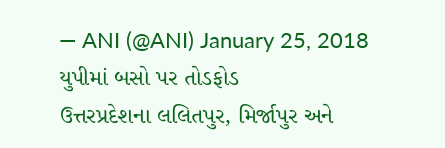— ANI (@ANI) January 25, 2018
યુપીમાં બસો પર તોડફોડ
ઉત્તરપ્રદેશના લલિતપુર, મિર્જાપુર અને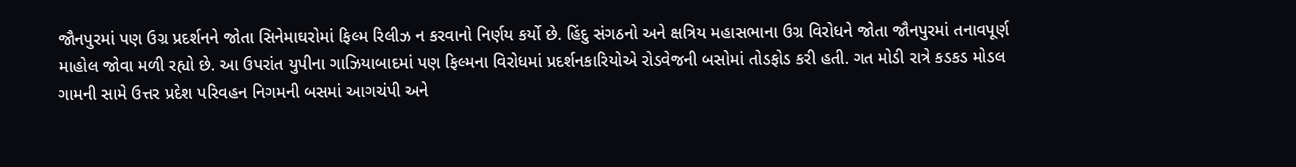જૌનપુરમાં પણ ઉગ્ર પ્રદર્શનને જોતા સિનેમાઘરોમાં ફિલ્મ રિલીઝ ન કરવાનો નિર્ણય કર્યો છે. હિંદુ સંગઠનો અને ક્ષત્રિય મહાસભાના ઉગ્ર વિરોધને જોતા જૌનપુરમાં તનાવપૂર્ણ માહોલ જોવા મળી રહ્યો છે. આ ઉપરાંત યુપીના ગાઝિયાબાદમાં પણ ફિલ્મના વિરોધમાં પ્રદર્શનકારિયોએ રોડવેજની બસોમાં તોડફોડ કરી હતી. ગત મોડી રાત્રે કડકડ મોડલ ગામની સામે ઉત્તર પ્રદેશ પરિવહન નિગમની બસમાં આગચંપી અને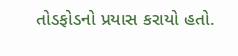તોડફોડનો પ્રયાસ કરાયો હતો.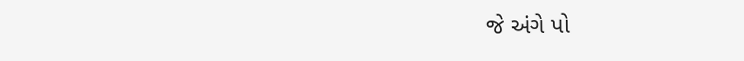જે અંગે પો